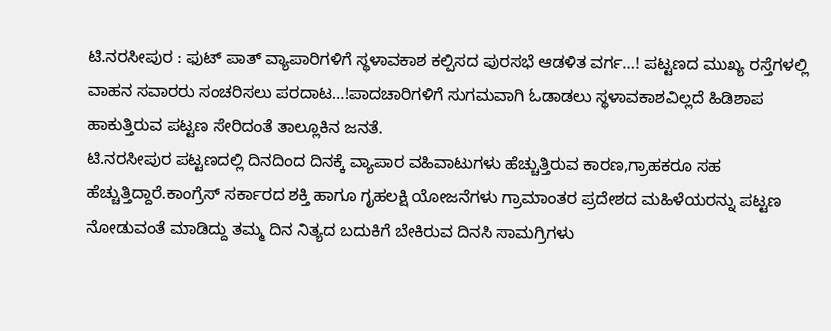ಟಿ.ನರಸೀಪುರ : ಫುಟ್ ಪಾತ್ ವ್ಯಾಪಾರಿಗಳಿಗೆ ಸ್ಥಳಾವಕಾಶ ಕಲ್ಪಿಸದ ಪುರಸಭೆ ಆಡಳಿತ ವರ್ಗ…! ಪಟ್ಟಣದ ಮುಖ್ಯ ರಸ್ತೆಗಳಲ್ಲಿ ವಾಹನ ಸವಾರರು ಸಂಚರಿಸಲು ಪರದಾಟ…!ಪಾದಚಾರಿಗಳಿಗೆ ಸುಗಮವಾಗಿ ಓಡಾಡಲು ಸ್ಥಳಾವಕಾಶವಿಲ್ಲದೆ ಹಿಡಿಶಾಪ ಹಾಕುತ್ತಿರುವ ಪಟ್ಟಣ ಸೇರಿದಂತೆ ತಾಲ್ಲೂಕಿನ ಜನತೆ.
ಟಿ.ನರಸೀಪುರ ಪಟ್ಟಣದಲ್ಲಿ ದಿನದಿಂದ ದಿನಕ್ಕೆ ವ್ಯಾಪಾರ ವಹಿವಾಟುಗಳು ಹೆಚ್ಚುತ್ತಿರುವ ಕಾರಣ,ಗ್ರಾಹಕರೂ ಸಹ ಹೆಚ್ಚುತ್ತಿದ್ದಾರೆ.ಕಾಂಗ್ರೆಸ್ ಸರ್ಕಾರದ ಶಕ್ತಿ ಹಾಗೂ ಗೃಹಲಕ್ಷಿ ಯೋಜನೆಗಳು ಗ್ರಾಮಾಂತರ ಪ್ರದೇಶದ ಮಹಿಳೆಯರನ್ನು ಪಟ್ಟಣ ನೋಡುವಂತೆ ಮಾಡಿದ್ದು ತಮ್ಮ ದಿನ ನಿತ್ಯದ ಬದುಕಿಗೆ ಬೇಕಿರುವ ದಿನಸಿ ಸಾಮಗ್ರಿಗಳು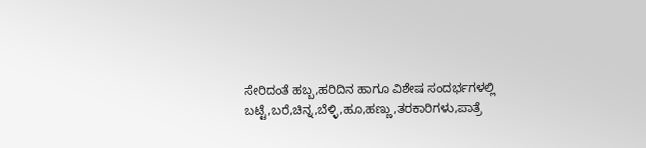ಸೇರಿದಂತೆ ಹಬ್ಬ,ಹರಿದಿನ ಹಾಗೂ ವಿಶೇಷ ಸಂದರ್ಭಗಳಲ್ಲಿ ಬಟ್ಟೆ,ಬರೆ,ಚಿನ್ನ,ಬೆಳ್ಳಿ,ಹೂ,ಹಣ್ಣು,ತರಕಾರಿಗಳು,ಪಾತ್ರೆ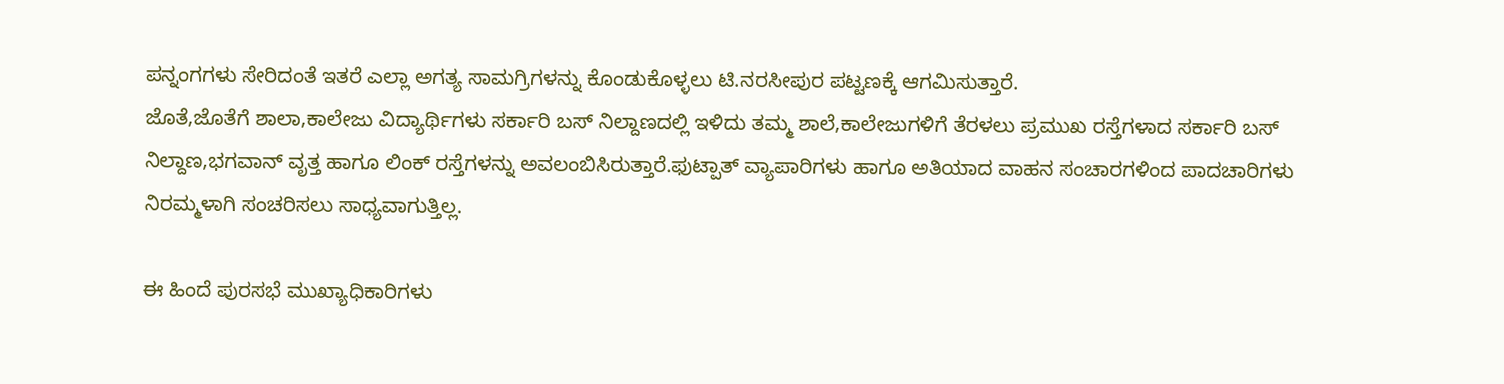ಪನ್ನಂಗಗಳು ಸೇರಿದಂತೆ ಇತರೆ ಎಲ್ಲಾ ಅಗತ್ಯ ಸಾಮಗ್ರಿಗಳನ್ನು ಕೊಂಡುಕೊಳ್ಳಲು ಟಿ.ನರಸೀಪುರ ಪಟ್ಟಣಕ್ಕೆ ಆಗಮಿಸುತ್ತಾರೆ.
ಜೊತೆ,ಜೊತೆಗೆ ಶಾಲಾ,ಕಾಲೇಜು ವಿದ್ಯಾರ್ಥಿಗಳು ಸರ್ಕಾರಿ ಬಸ್ ನಿಲ್ದಾಣದಲ್ಲಿ ಇಳಿದು ತಮ್ಮ ಶಾಲೆ,ಕಾಲೇಜುಗಳಿಗೆ ತೆರಳಲು ಪ್ರಮುಖ ರಸ್ತೆಗಳಾದ ಸರ್ಕಾರಿ ಬಸ್ ನಿಲ್ದಾಣ,ಭಗವಾನ್ ವೃತ್ತ ಹಾಗೂ ಲಿಂಕ್ ರಸ್ತೆಗಳನ್ನು ಅವಲಂಬಿಸಿರುತ್ತಾರೆ.ಫುಟ್ಪಾತ್ ವ್ಯಾಪಾರಿಗಳು ಹಾಗೂ ಅತಿಯಾದ ವಾಹನ ಸಂಚಾರಗಳಿಂದ ಪಾದಚಾರಿಗಳು ನಿರಮ್ಮಳಾಗಿ ಸಂಚರಿಸಲು ಸಾಧ್ಯವಾಗುತ್ತಿಲ್ಲ.

ಈ ಹಿಂದೆ ಪುರಸಭೆ ಮುಖ್ಯಾಧಿಕಾರಿಗಳು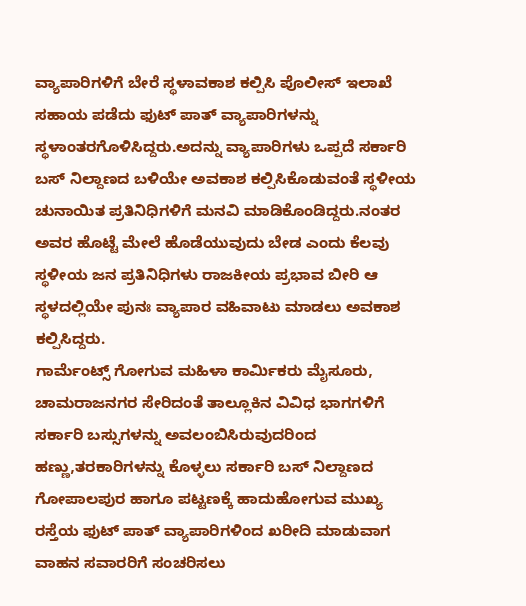ವ್ಯಾಪಾರಿಗಳಿಗೆ ಬೇರೆ ಸ್ಥಳಾವಕಾಶ ಕಲ್ಪಿಸಿ ಪೊಲೀಸ್ ಇಲಾಖೆ ಸಹಾಯ ಪಡೆದು ಫುಟ್ ಪಾತ್ ವ್ಯಾಪಾರಿಗಳನ್ನು ಸ್ಥಳಾಂತರಗೊಳಿಸಿದ್ದರು.ಅದನ್ನು ವ್ಯಾಪಾರಿಗಳು ಒಪ್ಪದೆ ಸರ್ಕಾರಿ ಬಸ್ ನಿಲ್ದಾಣದ ಬಳಿಯೇ ಅವಕಾಶ ಕಲ್ಪಿಸಿಕೊಡುವಂತೆ ಸ್ಥಳೀಯ ಚುನಾಯಿತ ಪ್ರತಿನಿಧಿಗಳಿಗೆ ಮನವಿ ಮಾಡಿಕೊಂಡಿದ್ದರು.ನಂತರ ಅವರ ಹೊಟ್ಟೆ ಮೇಲೆ ಹೊಡೆಯುವುದು ಬೇಡ ಎಂದು ಕೆಲವು ಸ್ಥಳೀಯ ಜನ ಪ್ರತಿನಿಧಿಗಳು ರಾಜಕೀಯ ಪ್ರಭಾವ ಬೀರಿ ಆ ಸ್ಥಳದಲ್ಲಿಯೇ ಪುನಃ ವ್ಯಾಪಾರ ವಹಿವಾಟು ಮಾಡಲು ಅವಕಾಶ ಕಲ್ಪಿಸಿದ್ದರು.
ಗಾರ್ಮೆಂಟ್ಸ್ ಗೋಗುವ ಮಹಿಳಾ ಕಾರ್ಮಿಕರು ಮೈಸೂರು, ಚಾಮರಾಜನಗರ ಸೇರಿದಂತೆ ತಾಲ್ಲೂಕಿನ ವಿವಿಧ ಭಾಗಗಳಿಗೆ ಸರ್ಕಾರಿ ಬಸ್ಸುಗಳನ್ನು ಅವಲಂಬಿಸಿರುವುದರಿಂದ ಹಣ್ಣು,ತರಕಾರಿಗಳನ್ನು ಕೊಳ್ಳಲು ಸರ್ಕಾರಿ ಬಸ್ ನಿಲ್ದಾಣದ ಗೋಪಾಲಪುರ ಹಾಗೂ ಪಟ್ಟಣಕ್ಕೆ ಹಾದುಹೋಗುವ ಮುಖ್ಯ ರಸ್ತೆಯ ಫುಟ್ ಪಾತ್ ವ್ಯಾಪಾರಿಗಳಿಂದ ಖರೀದಿ ಮಾಡುವಾಗ ವಾಹನ ಸವಾರರಿಗೆ ಸಂಚರಿಸಲು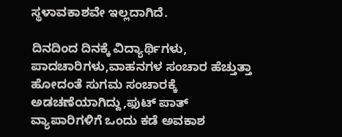ಸ್ಥಳಾವಕಾಶವೇ ಇಲ್ಲದಾಗಿದೆ.

ದಿನದಿಂದ ದಿನಕ್ಕೆ ವಿದ್ಯಾರ್ಥಿಗಳು, ಪಾದಚಾರಿಗಳು,ವಾಹನಗಳ ಸಂಚಾರ ಹೆಚ್ತುತ್ತಾ ಹೋದಂತೆ ಸುಗಮ ಸಂಚಾರಕ್ಕೆ ಅಡಚಣೆಯಾಗಿದ್ದು,ಫುಟ್ ಪಾತ್ ವ್ಯಾಪಾರಿಗಳಿಗೆ ಒಂದು ಕಡೆ ಅವಕಾಶ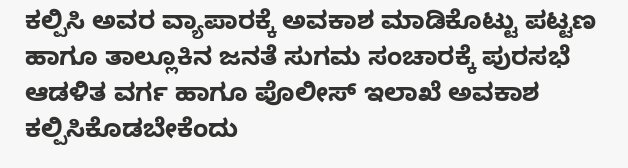ಕಲ್ಪಿಸಿ ಅವರ ವ್ಯಾಪಾರಕ್ಕೆ ಅವಕಾಶ ಮಾಡಿಕೊಟ್ಟು ಪಟ್ಟಣ ಹಾಗೂ ತಾಲ್ಲೂಕಿನ ಜನತೆ ಸುಗಮ ಸಂಚಾರಕ್ಕೆ ಪುರಸಭೆ ಆಡಳಿತ ವರ್ಗ ಹಾಗೂ ಪೊಲೀಸ್ ಇಲಾಖೆ ಅವಕಾಶ ಕಲ್ಪಿಸಿಕೊಡಬೇಕೆಂದು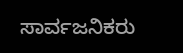ಸಾರ್ವಜನಿಕರು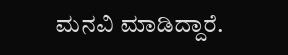ಮನವಿ ಮಾಡಿದ್ದಾರೆ.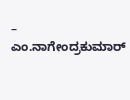– ಎಂ.ನಾಗೇಂದ್ರಕುಮಾರ್